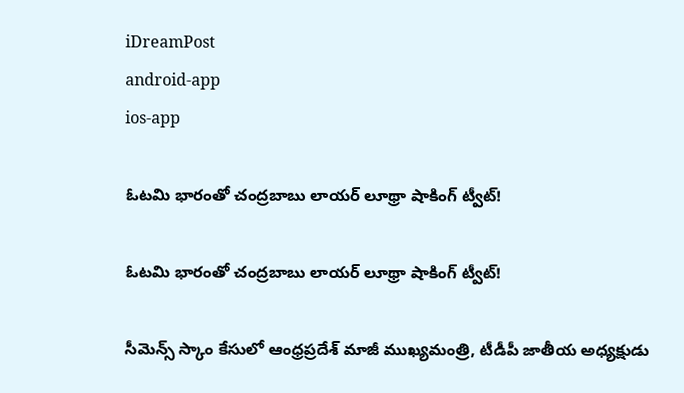iDreamPost
android-app
ios-app

ఓటమి భారంతో చంద్రబాబు లాయర్‌ లూథ్రా షాకింగ్ ట్వీట్!

ఓటమి భారంతో చంద్రబాబు లాయర్‌ లూథ్రా షాకింగ్ ట్వీట్!

సీమెన్స్‌ స్కాం కేసులో ఆంధ్రప్రదేశ్‌ మాజీ ముఖ్యమంత్రి, టీడీపీ జాతీయ అధ్యక్షుడు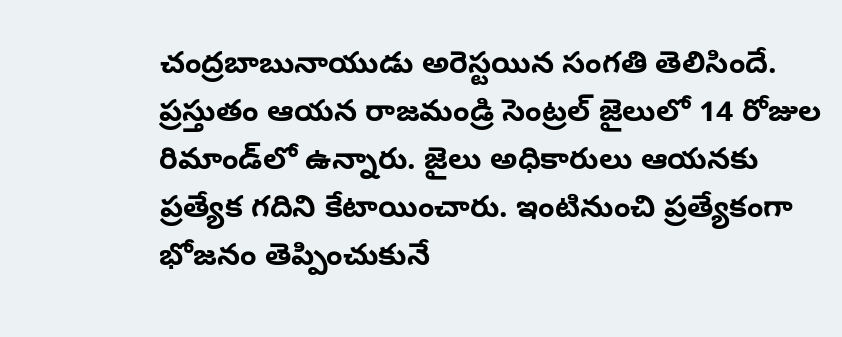చంద్రబాబునాయుడు అరెస్టయిన సంగతి తెలిసిందే. ప్రస్తుతం ఆయన రాజమండ్రి సెంట్రల్‌ జైలులో 14 రోజుల రిమాండ్‌లో ఉన్నారు. జైలు అధికారులు ఆయనకు ప్రత్యేక గదిని కేటాయించారు. ఇంటినుంచి ప్రత్యేకంగా భోజనం తెప్పించుకునే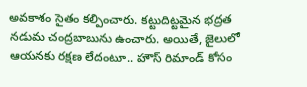అవకాశం సైతం కల్పించారు. కట్టుదిట్టమైన భద్రత నడుమ చంద్రబాబును ఉంచారు. అయితే, జైలులో ఆయనకు రక్షణ లేదంటూ.. హౌస్‌ రిమాండ్‌ కోసం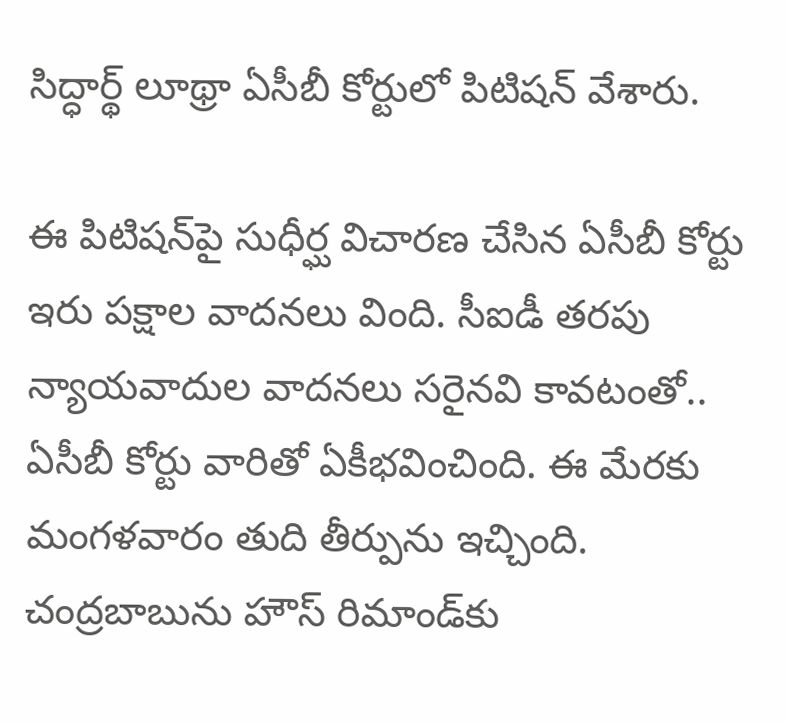సిద్ధార్థ్‌ లూథ్రా ఏసీబీ కోర్టులో పిటిషన్‌ వేశారు.

ఈ పిటిషన్‌పై సుధీర్ఘ విచారణ చేసిన ఏసీబీ కోర్టు ఇరు పక్షాల వాదనలు వింది. సీఐడీ తరపు న్యాయవాదుల వాదనలు సరైనవి కావటంతో.. ఏసీబీ కోర్టు వారితో ఏకీభవించింది. ఈ మేరకు మంగళవారం తుది తీర్పును ఇచ్చింది. చంద్రబాబును హౌస్‌ రిమాండ్‌కు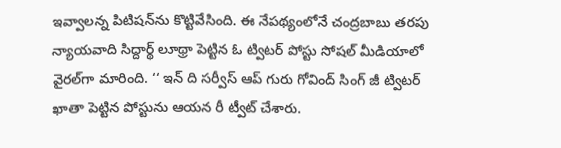ఇవ్వాలన్న పిటిషన్‌ను కొట్టివేసింది. ఈ నేపథ్యంలోనే చంద్రబాబు తరపు న్యాయవాది సిద్దార్థ్‌ లూథ్రా పెట్టిన ఓ ట్విటర్‌ పోస్టు సోషల్‌ మీడియాలో వైరల్‌గా మారింది. ‘‘ ఇన్‌ ది సర్వీస్‌ ఆప్‌ గురు గోవింద్‌ సింగ్‌ జీ ట్విటర్‌ ఖాతా పెట్టిన పోస్టును ఆయన రీ ట్వీట్‌ చేశారు.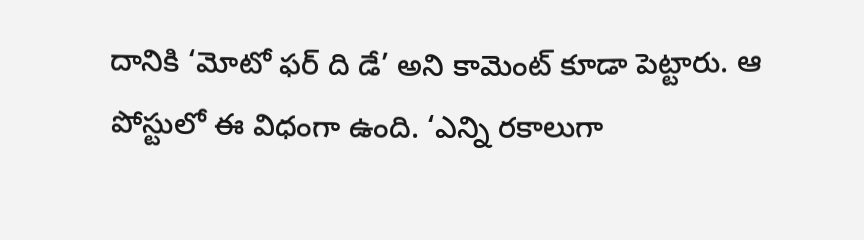దానికి ‘మోటో ఫర్‌ ది డే’ అని కామెంట్‌ కూడా పెట్టారు. ఆ పోస్టులో ఈ విధంగా ఉంది. ‘ఎన్ని రకాలుగా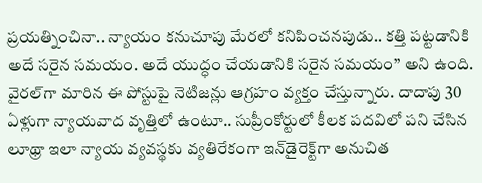ప్రయత్నించినా.. న్యాయం కనుచూపు మేరలో కనిపించనపుడు.. కత్తి పట్టడానికి అదే సరైన సమయం. అదే యుద్ధం చేయడానికి సరైన సమయం’’ అని ఉంది. వైరల్‌గా మారిన ఈ పోస్టుపై నెటిజన్లు ఆగ్రహం వ్యక్తం చేస్తున్నారు. దాదాపు 30 ఏళ్లుగా న్యాయవాద వృత్తిలో ఉంటూ.. సుప్రీంకోర్టులో కీలక పదవిలో పని చేసిన లూథ్రా ఇలా న్యాయ వ్యవస్థకు వ్యతిరేకంగా ఇన్‌డైరెక్ట్‌గా అనుచిత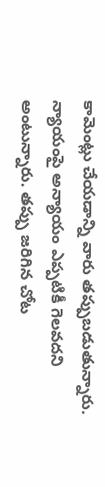కామెంట్లు చేయడాన్ని వారు తప్పుబడుతున్నారు. న్యాయంపై అన్యాయం ఎప్పటికీ గెలవదని అంటున్నారు. తప్పు జరిగిన చోట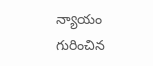న్యాయం గురించిన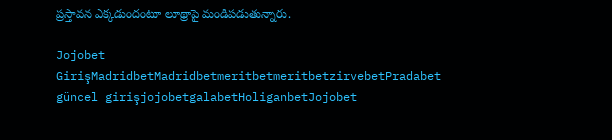ప్రస్తావన ఎక్కడుందంటూ లూథ్రాపై మండిపడుతున్నారు.

Jojobet GirişMadridbetMadridbetmeritbetmeritbetzirvebetPradabet güncel girişjojobetgalabetHoliganbetJojobet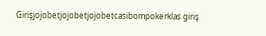Girişjojobetjojobetjojobetcasibompokerklas giriş